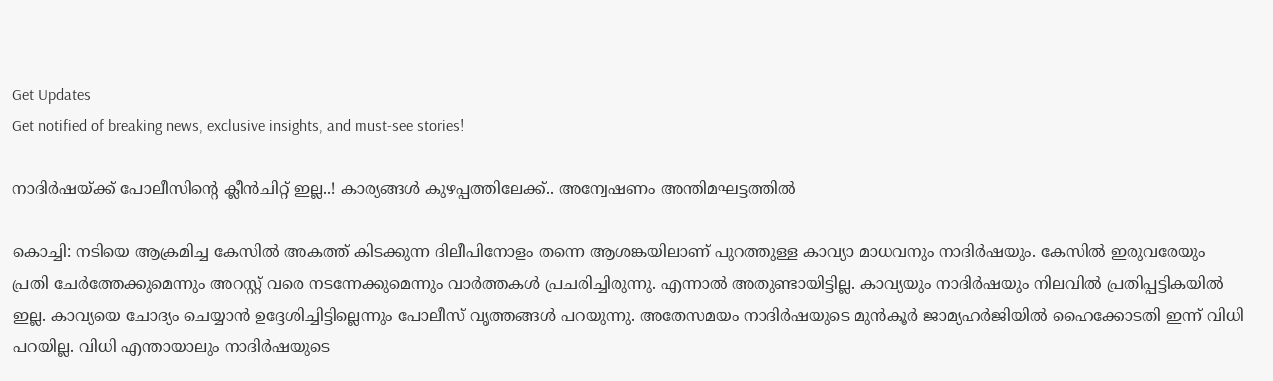Get Updates
Get notified of breaking news, exclusive insights, and must-see stories!

നാദിർഷയ്ക്ക് പോലീസിന്റെ ക്ലീൻചിറ്റ് ഇല്ല..! കാര്യങ്ങൾ കുഴപ്പത്തിലേക്ക്.. അന്വേഷണം അന്തിമഘട്ടത്തിൽ

കൊച്ചി: നടിയെ ആക്രമിച്ച കേസില്‍ അകത്ത് കിടക്കുന്ന ദിലീപിനോളം തന്നെ ആശങ്കയിലാണ് പുറത്തുള്ള കാവ്യാ മാധവനും നാദിര്‍ഷയും. കേസില്‍ ഇരുവരേയും പ്രതി ചേര്‍ത്തേക്കുമെന്നും അറസ്റ്റ് വരെ നടന്നേക്കുമെന്നും വാര്‍ത്തകള്‍ പ്രചരിച്ചിരുന്നു. എന്നാല്‍ അതുണ്ടായിട്ടില്ല. കാവ്യയും നാദിര്‍ഷയും നിലവില്‍ പ്രതിപ്പട്ടികയില്‍ ഇല്ല. കാവ്യയെ ചോദ്യം ചെയ്യാന്‍ ഉദ്ദേശിച്ചിട്ടില്ലെന്നും പോലീസ് വൃത്തങ്ങള്‍ പറയുന്നു. അതേസമയം നാദിർഷയുടെ മുൻകൂർ ജാമ്യഹർജിയിൽ ഹൈക്കോടതി ഇന്ന് വിധി പറയില്ല. വിധി എന്തായാലും നാദിര്‍ഷയുടെ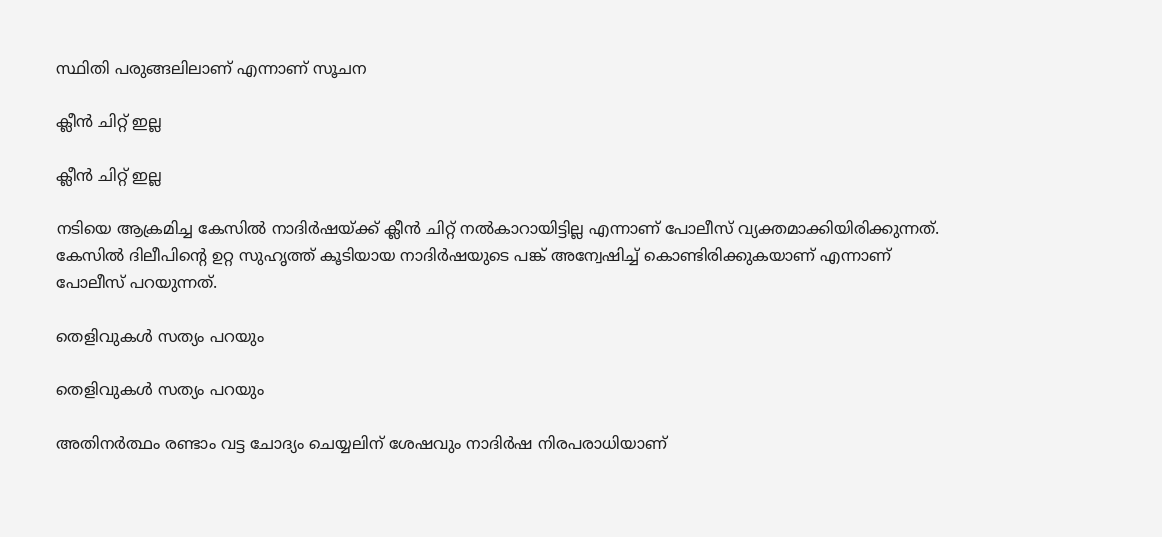സ്ഥിതി പരുങ്ങലിലാണ് എന്നാണ് സൂചന

ക്ലീൻ ചിറ്റ് ഇല്ല

ക്ലീൻ ചിറ്റ് ഇല്ല

നടിയെ ആക്രമിച്ച കേസില്‍ നാദിര്‍ഷയ്ക്ക് ക്ലീന്‍ ചിറ്റ് നല്‍കാറായിട്ടില്ല എന്നാണ് പോലീസ് വ്യക്തമാക്കിയിരിക്കുന്നത്. കേസില്‍ ദിലീപിന്റെ ഉറ്റ സുഹൃത്ത് കൂടിയായ നാദിര്‍ഷയുടെ പങ്ക് അന്വേഷിച്ച് കൊണ്ടിരിക്കുകയാണ് എന്നാണ് പോലീസ് പറയുന്നത്.

തെളിവുകള്‍ സത്യം പറയും

തെളിവുകള്‍ സത്യം പറയും

അതിനര്‍ത്ഥം രണ്ടാം വട്ട ചോദ്യം ചെയ്യലിന് ശേഷവും നാദിര്‍ഷ നിരപരാധിയാണ്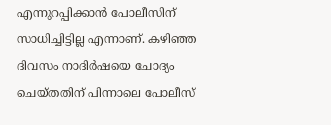എന്നുറപ്പിക്കാന്‍ പോലീസിന് സാധിച്ചിട്ടില്ല എന്നാണ്. കഴിഞ്ഞ ദിവസം നാദിര്‍ഷയെ ചോദ്യം ചെയ്തതിന് പിന്നാലെ പോലീസ്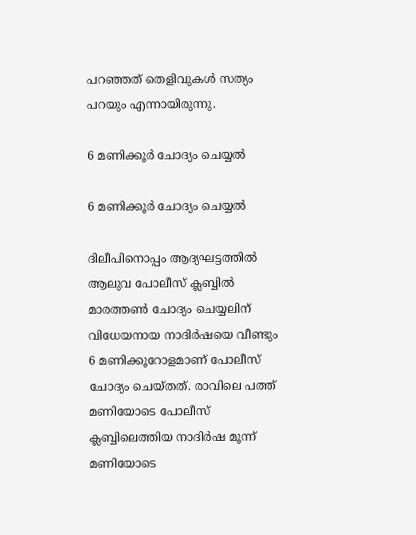പറഞ്ഞത് തെളിവുകള്‍ സത്യം പറയും എന്നായിരുന്നു.

6 മണിക്കൂർ ചോദ്യം ചെയ്യൽ

6 മണിക്കൂർ ചോദ്യം ചെയ്യൽ

ദിലീപിനൊപ്പം ആദ്യഘട്ടത്തില്‍ ആലുവ പോലീസ് ക്ലബ്ബില്‍ മാരത്തണ്‍ ചോദ്യം ചെയ്യലിന് വിധേയനായ നാദിര്‍ഷയെ വീണ്ടും 6 മണിക്കൂറോളമാണ് പോലീസ് ചോദ്യം ചെയ്തത്. രാവിലെ പത്ത് മണിയോടെ പോലീസ് ക്ലബ്ബിലെത്തിയ നാദിര്‍ഷ മൂന്ന് മണിയോടെ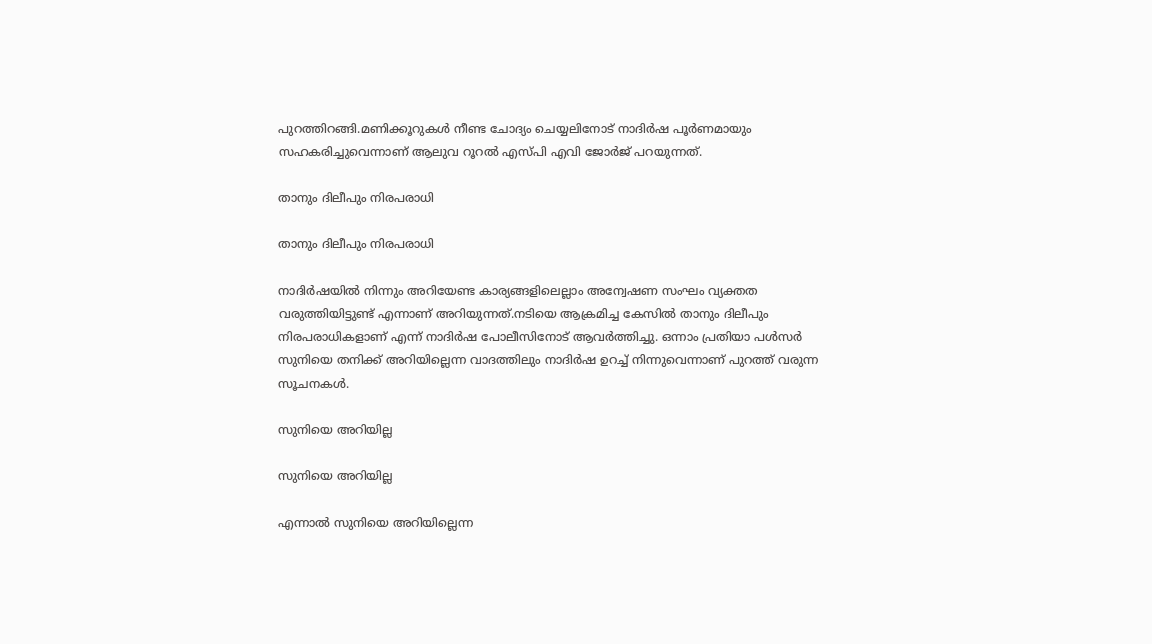പുറത്തിറങ്ങി.മണിക്കൂറുകള്‍ നീണ്ട ചോദ്യം ചെയ്യലിനോട് നാദിര്‍ഷ പൂര്‍ണമായും സഹകരിച്ചുവെന്നാണ് ആലുവ റൂറല്‍ എസ്പി എവി ജോര്‍ജ് പറയുന്നത്.

താനും ദിലീപും നിരപരാധി

താനും ദിലീപും നിരപരാധി

നാദിര്‍ഷയില്‍ നിന്നും അറിയേണ്ട കാര്യങ്ങളിലെല്ലാം അന്വേഷണ സംഘം വ്യക്തത വരുത്തിയിട്ടുണ്ട് എന്നാണ് അറിയുന്നത്.നടിയെ ആക്രമിച്ച കേസില്‍ താനും ദിലീപും നിരപരാധികളാണ് എന്ന് നാദിര്‍ഷ പോലീസിനോട് ആവര്‍ത്തിച്ചു. ഒന്നാം പ്രതിയാ പള്‍സര്‍ സുനിയെ തനിക്ക് അറിയില്ലെന്ന വാദത്തിലും നാദിര്‍ഷ ഉറച്ച് നിന്നുവെന്നാണ് പുറത്ത് വരുന്ന സൂചനകള്‍.

സുനിയെ അറിയില്ല

സുനിയെ അറിയില്ല

എന്നാല്‍ സുനിയെ അറിയില്ലെന്ന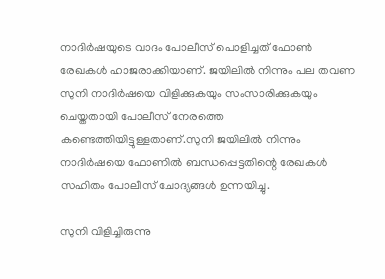നാദിര്‍ഷയുടെ വാദം പോലീസ് പൊളിച്ചത് ഫോണ്‍ രേഖകള്‍ ഹാജരാക്കിയാണ്. ജയിലില്‍ നിന്നും പല തവണ സുനി നാദിര്‍ഷയെ വിളിക്കുകയും സംസാരിക്കുകയും ചെയ്തതായി പോലീസ് നേരത്തെ കണ്ടെത്തിയിട്ടുള്ളതാണ്.സുനി ജയിലില്‍ നിന്നും നാദിര്‍ഷയെ ഫോണില്‍ ബന്ധപ്പെട്ടതിന്റെ രേഖകള്‍ സഹിതം പോലീസ് ചോദ്യങ്ങള്‍ ഉന്നയിച്ചു.

സുനി വിളിച്ചിരുന്നു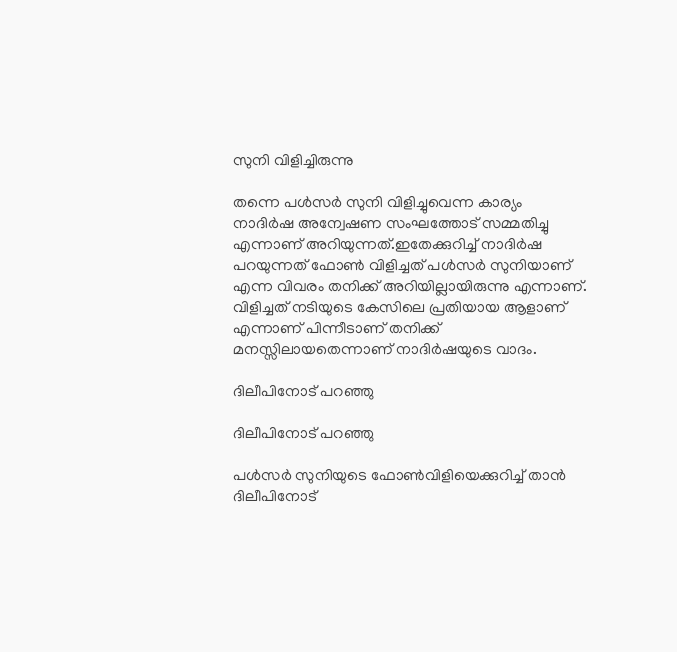സുനി വിളിച്ചിരുന്നു

തന്നെ പള്‍സര്‍ സുനി വിളിച്ചുവെന്ന കാര്യം നാദിര്‍ഷ അന്വേഷണ സംഘത്തോട് സമ്മതിച്ചു എന്നാണ് അറിയുന്നത്.ഇതേക്കുറിച്ച് നാദിര്‍ഷ പറയുന്നത് ഫോണ്‍ വിളിച്ചത് പള്‍സര്‍ സുനിയാണ് എന്ന വിവരം തനിക്ക് അറിയില്ലായിരുന്നു എന്നാണ്. വിളിച്ചത് നടിയുടെ കേസിലെ പ്രതിയായ ആളാണ് എന്നാണ് പിന്നീടാണ് തനിക്ക് മനസ്സിലായതെന്നാണ് നാദിര്‍ഷയുടെ വാദം.

ദിലീപിനോട് പറഞ്ഞു

ദിലീപിനോട് പറഞ്ഞു

പള്‍സര്‍ സുനിയുടെ ഫോണ്‍വിളിയെക്കുറിച്ച് താന്‍ ദിലീപിനോട്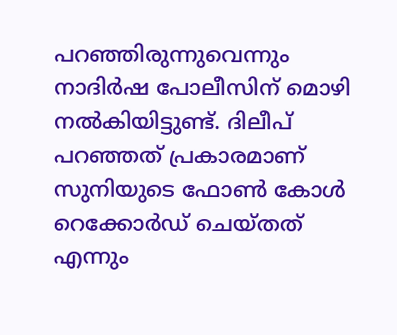പറഞ്ഞിരുന്നുവെന്നും നാദിര്‍ഷ പോലീസിന് മൊഴി നല്‍കിയിട്ടുണ്ട്. ദിലീപ് പറഞ്ഞത് പ്രകാരമാണ് സുനിയുടെ ഫോണ്‍ കോള്‍ റെക്കോര്‍ഡ് ചെയ്തത് എന്നും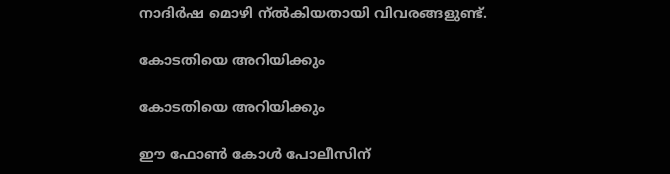നാദിര്‍ഷ മൊഴി ന്ല്‍കിയതായി വിവരങ്ങളുണ്ട്.

കോടതിയെ അറിയിക്കും

കോടതിയെ അറിയിക്കും

ഈ ഫോണ്‍ കോള്‍ പോലീസിന്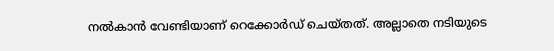നല്‍കാന്‍ വേണ്ടിയാണ് റെക്കോര്‍ഡ് ചെയ്തത്. അല്ലാതെ നടിയുടെ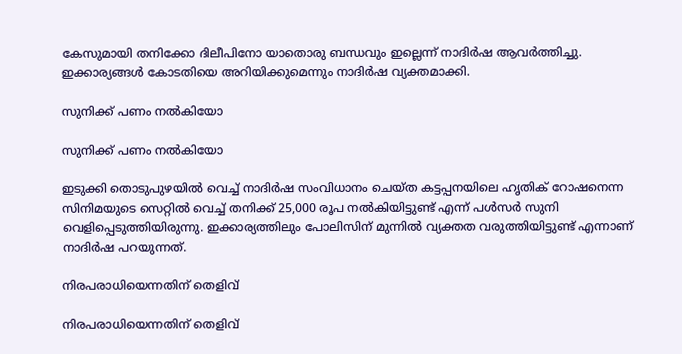കേസുമായി തനിക്കോ ദിലീപിനോ യാതൊരു ബന്ധവും ഇല്ലെന്ന് നാദിര്‍ഷ ആവര്‍ത്തിച്ചു. ഇക്കാര്യങ്ങള്‍ കോടതിയെ അറിയിക്കുമെന്നും നാദിര്‍ഷ വ്യക്തമാക്കി.

സുനിക്ക് പണം നൽകിയോ

സുനിക്ക് പണം നൽകിയോ

ഇടുക്കി തൊടുപുഴയില്‍ വെച്ച് നാദിര്‍ഷ സംവിധാനം ചെയ്ത കട്ടപ്പനയിലെ ഹൃതിക് റോഷനെന്ന സിനിമയുടെ സെറ്റില്‍ വെച്ച് തനിക്ക് 25,000 രൂപ നല്‍കിയിട്ടുണ്ട് എന്ന് പള്‍സര്‍ സുനി വെളിപ്പെടുത്തിയിരുന്നു. ഇക്കാര്യത്തിലും പോലിസിന് മുന്നില്‍ വ്യക്തത വരുത്തിയിട്ടുണ്ട് എന്നാണ് നാദിര്‍ഷ പറയുന്നത്.

നിരപരാധിയെന്നതിന് തെളിവ്

നിരപരാധിയെന്നതിന് തെളിവ്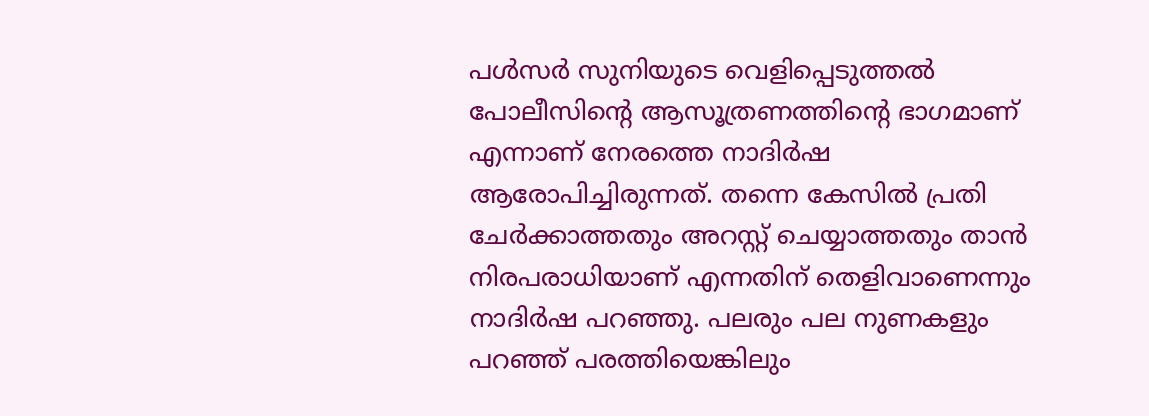പള്‍സര്‍ സുനിയുടെ വെളിപ്പെടുത്തല്‍ പോലീസിന്റെ ആസൂത്രണത്തിന്റെ ഭാഗമാണ് എന്നാണ് നേരത്തെ നാദിര്‍ഷ ആരോപിച്ചിരുന്നത്. തന്നെ കേസില്‍ പ്രതി ചേര്‍ക്കാത്തതും അറസ്റ്റ് ചെയ്യാത്തതും താന്‍ നിരപരാധിയാണ് എന്നതിന് തെളിവാണെന്നും നാദിര്‍ഷ പറഞ്ഞു. പലരും പല നുണകളും പറഞ്ഞ് പരത്തിയെങ്കിലും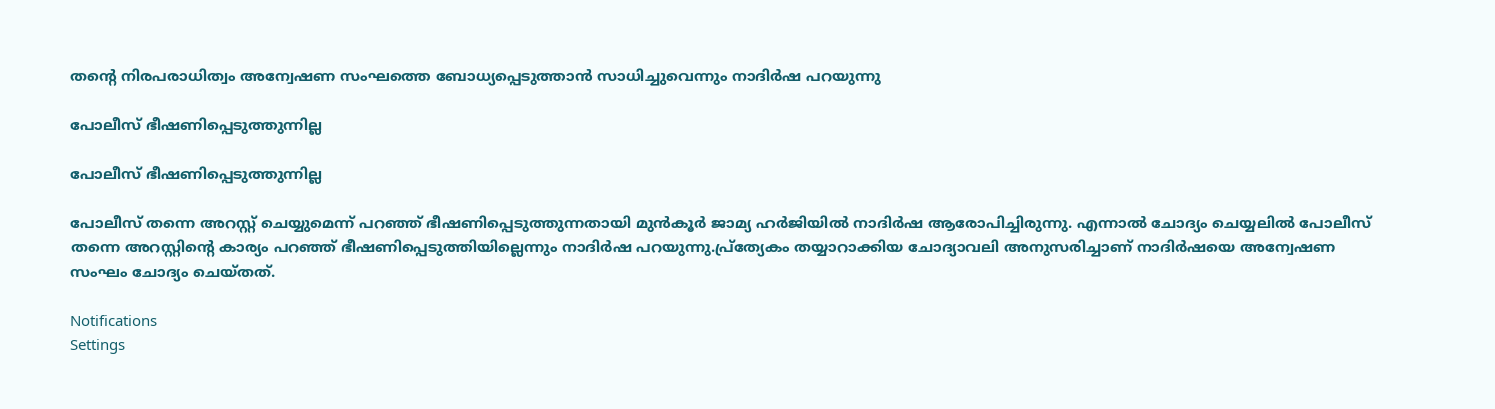തന്റെ നിരപരാധിത്വം അന്വേഷണ സംഘത്തെ ബോധ്യപ്പെടുത്താന്‍ സാധിച്ചുവെന്നും നാദിര്‍ഷ പറയുന്നു

പോലീസ് ഭീഷണിപ്പെടുത്തുന്നില്ല

പോലീസ് ഭീഷണിപ്പെടുത്തുന്നില്ല

പോലീസ് തന്നെ അറസ്റ്റ് ചെയ്യുമെന്ന് പറഞ്ഞ് ഭീഷണിപ്പെടുത്തുന്നതായി മുന്‍കൂര്‍ ജാമ്യ ഹര്‍ജിയില്‍ നാദിര്‍ഷ ആരോപിച്ചിരുന്നു. എന്നാല്‍ ചോദ്യം ചെയ്യലില്‍ പോലീസ് തന്നെ അറസ്റ്റിന്റെ കാര്യം പറഞ്ഞ് ഭീഷണിപ്പെടുത്തിയില്ലെന്നും നാദിര്‍ഷ പറയുന്നു.പ്ര്‌ത്യേകം തയ്യാറാക്കിയ ചോദ്യാവലി അനുസരിച്ചാണ് നാദിര്‍ഷയെ അന്വേഷണ സംഘം ചോദ്യം ചെയ്തത്.

Notifications
Settings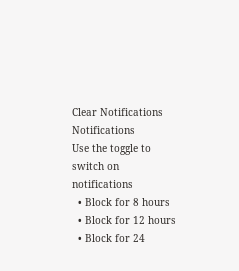Clear Notifications
Notifications
Use the toggle to switch on notifications
  • Block for 8 hours
  • Block for 12 hours
  • Block for 24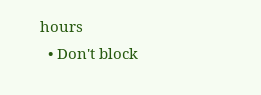hours
  • Don't block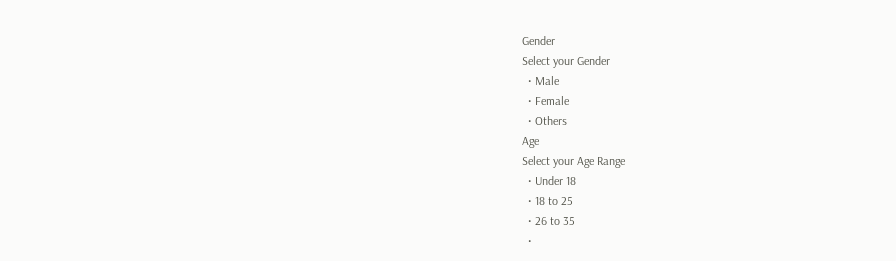Gender
Select your Gender
  • Male
  • Female
  • Others
Age
Select your Age Range
  • Under 18
  • 18 to 25
  • 26 to 35
  •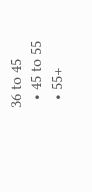36 to 45
  • 45 to 55
  • 55+